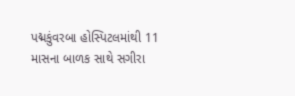પદ્મકુંવરબા હોસ્પિટલમાંથી 11 માસના બાળક સાથે સગીરા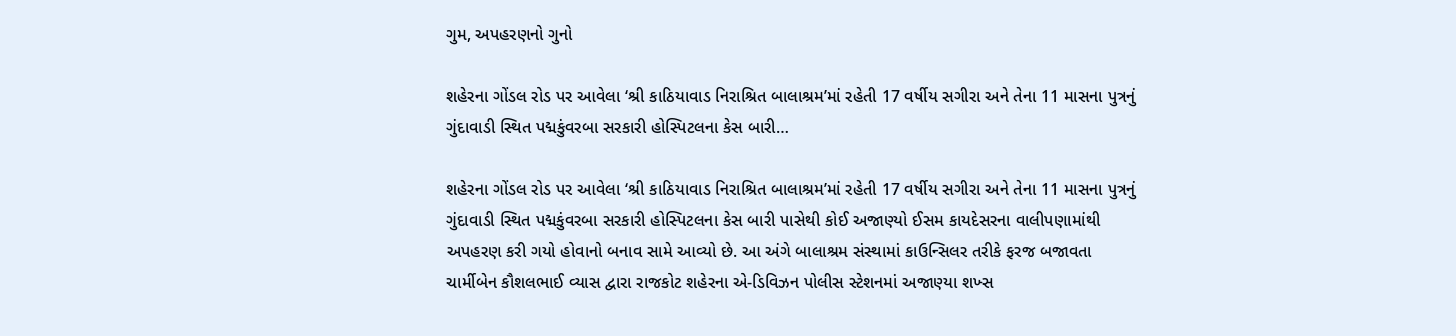ગુમ, અપહરણનો ગુનો

શહેરના ગોંડલ રોડ પર આવેલા ‘શ્રી કાઠિયાવાડ નિરાશ્રિત બાલાશ્રમ’માં રહેતી 17 વર્ષીય સગીરા અને તેના 11 માસના પુત્રનું ગુંદાવાડી સ્થિત પદ્મકુંવરબા સરકારી હોસ્પિટલના કેસ બારી…

શહેરના ગોંડલ રોડ પર આવેલા ‘શ્રી કાઠિયાવાડ નિરાશ્રિત બાલાશ્રમ’માં રહેતી 17 વર્ષીય સગીરા અને તેના 11 માસના પુત્રનું ગુંદાવાડી સ્થિત પદ્મકુંવરબા સરકારી હોસ્પિટલના કેસ બારી પાસેથી કોઈ અજાણ્યો ઈસમ કાયદેસરના વાલીપણામાંથી અપહરણ કરી ગયો હોવાનો બનાવ સામે આવ્યો છે. આ અંગે બાલાશ્રમ સંસ્થામાં કાઉન્સિલર તરીકે ફરજ બજાવતા ચાર્મીબેન કૌશલભાઈ વ્યાસ દ્વારા રાજકોટ શહેરના એ-ડિવિઝન પોલીસ સ્ટેશનમાં અજાણ્યા શખ્સ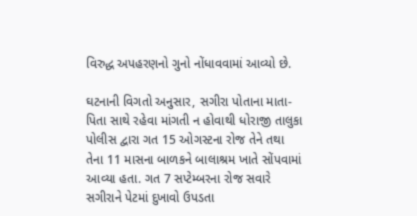વિરુદ્ધ અપહરણનો ગુનો નોંધાવવામાં આવ્યો છે.

ઘટનાની વિગતો અનુસાર, સગીરા પોતાના માતા-પિતા સાથે રહેવા માંગતી ન હોવાથી ધોરાજી તાલુકા પોલીસ દ્વારા ગત 15 ઓગસ્ટના રોજ તેને તથા તેના 11 માસના બાળકને બાલાશ્રમ ખાતે સોંપવામાં આવ્યા હતા. ગત 7 સપ્ટેમ્બરના રોજ સવારે સગીરાને પેટમાં દુખાવો ઉપડતા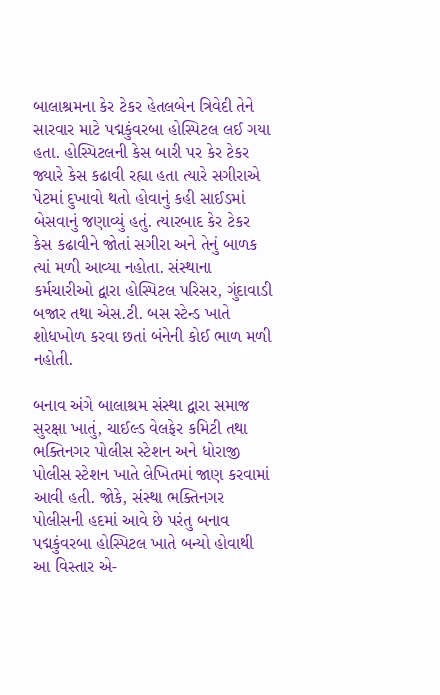બાલાશ્રમના કેર ટેકર હેતલબેન ત્રિવેદી તેને સારવાર માટે પદ્મકુંવરબા હોસ્પિટલ લઈ ગયા હતા. હોસ્પિટલની કેસ બારી પર કેર ટેકર જ્યારે કેસ કઢાવી રહ્યા હતા ત્યારે સગીરાએ પેટમાં દુખાવો થતો હોવાનું કહી સાઈડમાં બેસવાનું જણાવ્યું હતું. ત્યારબાદ કેર ટેકર કેસ કઢાવીને જોતાં સગીરા અને તેનું બાળક ત્યાં મળી આવ્યા નહોતા. સંસ્થાના કર્મચારીઓ દ્વારા હોસ્પિટલ પરિસર, ગુંદાવાડી બજાર તથા એસ.ટી. બસ સ્ટેન્ડ ખાતે શોધખોળ કરવા છતાં બંનેની કોઈ ભાળ મળી નહોતી.

બનાવ અંગે બાલાશ્રમ સંસ્થા દ્વારા સમાજ સુરક્ષા ખાતું, ચાઈલ્ડ વેલફેર કમિટી તથા ભક્તિનગર પોલીસ સ્ટેશન અને ધોરાજી પોલીસ સ્ટેશન ખાતે લેખિતમાં જાણ કરવામાં આવી હતી. જોકે, સંસ્થા ભક્તિનગર પોલીસની હદમાં આવે છે પરંતુ બનાવ પદ્મકુંવરબા હોસ્પિટલ ખાતે બન્યો હોવાથી આ વિસ્તાર એ-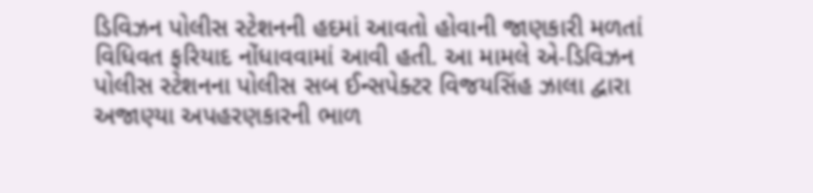ડિવિઝન પોલીસ સ્ટેશનની હદમાં આવતો હોવાની જાણકારી મળતાં વિધિવત ફરિયાદ નોંધાવવામાં આવી હતી. આ મામલે એ-ડિવિઝન પોલીસ સ્ટેશનના પોલીસ સબ ઈન્સપેક્ટર વિજયસિંહ ઝાલા દ્વારા અજાણ્યા અપહરણકારની ભાળ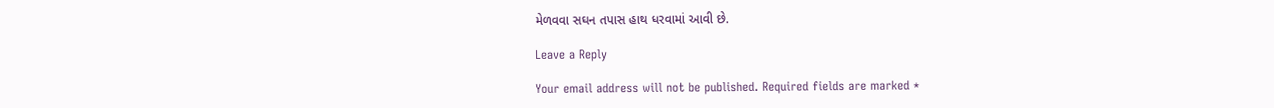મેળવવા સઘન તપાસ હાથ ધરવામાં આવી છે.

Leave a Reply

Your email address will not be published. Required fields are marked *